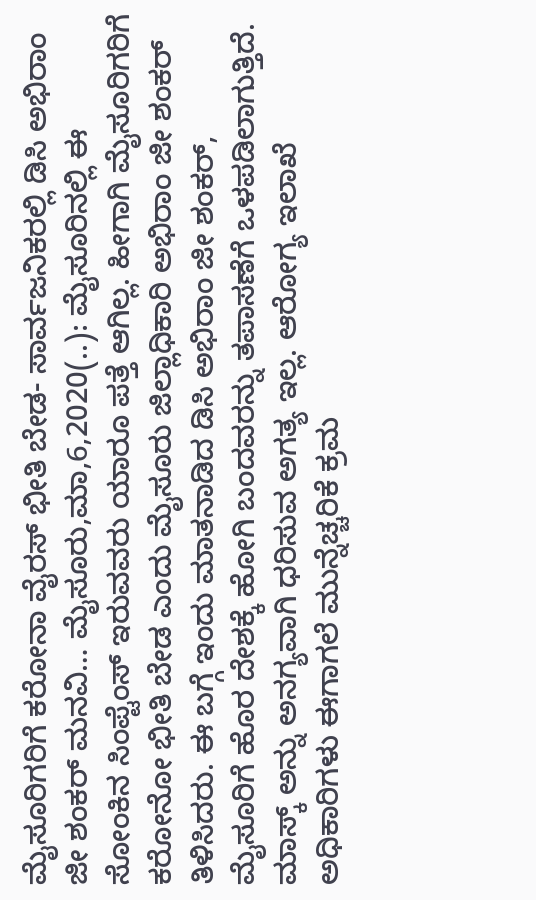ಮೈಸೂರಿಗರಿಗೆ ಕರೋನಾ ವೈರಸ್ ಭೀತಿ ಬೇಡ- ಸಾರ್ವಜನಿಕರಲ್ಲಿ ಡಿಸಿ ಅಭಿರಾಂ ಜೀ ಶಂಕರ್ ಮನವಿ… ಮೈಸೂರು,ಮಾ,6,2020(..): ಮೈಸೂರಿನಲ್ಲಿ ಈ ಸೋಂಕಿನ ಸಿಂಪ್ಟೆಂಸ್ ಇರುವವರು ಯಾರೂ ಪತ್ತೆ ಆಗಿಲ್ಲ. ಹೀಗಾಗಿ ಮೈಸೂರಿಗರಿಗೆ ಕರೋನೋ ಭೀತಿ ಬೇಡ ಎಂದು ಮೈಸೂರು ಜಿಲ್ಲಾಧಿಕಾರಿ ಅಭಿರಾಂ ಜೀ ಶಂಕರ್ ತಿಳಿಸಿದರು. ಈ ಬಗ್ಗೆ ಇಂದು ಮಾತನಾಡಿದ ಡಿಸಿ ಅಭಿರಾಂ ಜೀ ಶಂಕರ್, ಮೈಸೂರಿಗೆ ಹೊರ ದೇಶಕ್ಕೆ ಹೋಗಿ ಬಂದವರನ್ನು ತಪಾಸಣೆಗೆ ಒಳಪಡಿಲಾಗುತ್ತಿದೆ. ಮಾಸ್ಕ್ ಅನ್ನು ಅನಗ್ಯವಾಗಿ ಧರಿಸುವ ಅಗತ್ಯ ಇಲ್ಲ. ಆರೋಗ್ಯ ಇಲಾಖೆ ಅಧಿಕಾರಿಗಳು ಈಗಾಗಲೆ ಮುನ್ನೆಚ್ಚರಿಕೆ ಕ್ರಮ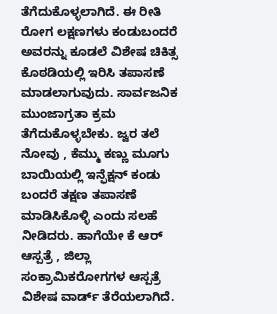ತೆಗೆದುಕೊಳ್ಳಲಾಗಿದೆ. ಈ ರೀತಿ ರೋಗ ಲಕ್ಷಣಗಳು ಕಂಡುಬಂದರೆ ಅವರನ್ನು ಕೂಡಲೆ ವಿಶೇಷ ಚಿಕಿತ್ಸ ಕೊಠಡಿಯಲ್ಲಿ ಇರಿಸಿ ತಪಾಸಣೆ ಮಾಡಲಾಗುವುದು. ಸಾರ್ವಜನಿಕ ಮುಂಜಾಗ್ರತಾ ಕ್ರಮ ತೆಗೆದುಕೊಳ್ಳಬೇಕು. ಜ್ವರ ತಲೆ ನೋವು , ಕೆಮ್ಮು ಕಣ್ಣು‌ ಮೂಗು ಬಾಯಿಯಲ್ಲಿ ಇನ್ಫೆಕ್ಷನ್ ಕಂಡು ಬಂದರೆ ತಕ್ಷಣ ತಪಾಸಣೆ ಮಾಡಿಸಿಕೊಳ್ಳಿ ಎಂದು ಸಲಹೆ ನೀಡಿದರು. ಹಾಗೆಯೇ ಕೆ ಆರ್ ಆಸ್ಪತ್ರೆ , ಜಿಲ್ಲಾ ಸಂಕ್ರಾಮಿಕ‌ರೋಗಗಳ ಆಸ್ಪತ್ರೆ ವಿಶೇಷ ವಾರ್ಡ್ ತೆರೆಯಲಾಗಿದೆ.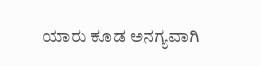ಯಾರು ಕೂಡ ಅನಗ್ಯವಾಗಿ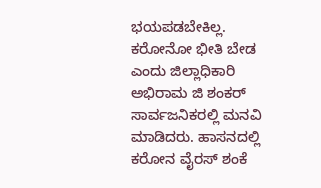ಭಯಪಡಬೇಕಿಲ್ಲ. ಕರೋನೋ ಭೀತಿ ಬೇಡ ಎಂದು ಜಿಲ್ಲಾಧಿಕಾರಿ ಅಭಿರಾಮ ಜಿ ಶಂಕರ್ ಸಾರ್ವಜನಿಕರಲ್ಲಿ ಮನವಿ ಮಾಡಿದರು. ಹಾಸನದಲ್ಲಿ ಕರೋನ ವೈರಸ್ ಶಂಕೆ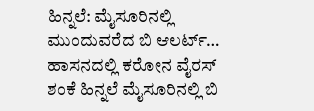ಹಿನ್ನಲೆ: ಮೈಸೂರಿನಲ್ಲಿ ಮುಂದುವರೆದ ಬಿ ಆಲರ್ಟ್‌… ಹಾಸನದಲ್ಲಿ ಕರೋನ ವೈರಸ್ ಶಂಕೆ ಹಿನ್ನಲೆ ಮೈಸೂರಿನಲ್ಲಿ ಬಿ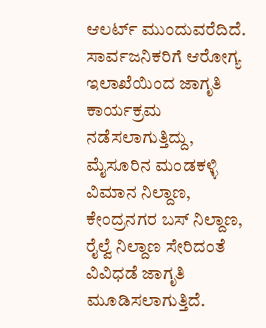ಆಲರ್ಟ್‌ ಮುಂದುವರೆದಿದೆ. ಸಾರ್ವಜನಿಕರಿಗೆ ಆರೋಗ್ಯ ಇಲಾಖೆಯಿಂದ ಜಾಗೃತಿ ಕಾರ್ಯಕ್ರಮ ನಡೆಸಲಾಗುತ್ತಿದ್ದು, ಮೈಸೂರಿನ ಮಂಡಕಳ್ಳಿ ವಿಮಾನ ನಿಲ್ದಾಣ, ಕೇಂದ್ರನಗರ ಬಸ್ ನಿಲ್ದಾಣ, ರೈಲ್ವೆ ನಿಲ್ದಾಣ ಸೇರಿದಂತೆ ವಿವಿಧಡೆ ಜಾಗೃತಿ ಮೂಡಿಸಲಾಗುತ್ತಿದೆ.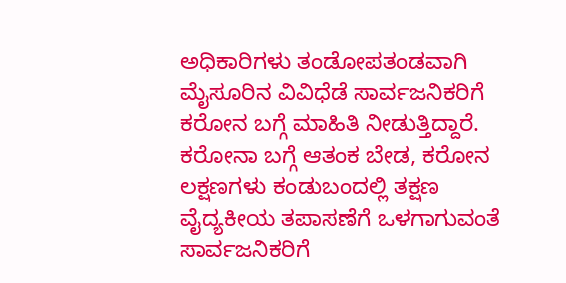ಅಧಿಕಾರಿಗಳು ತಂಡೋಪತಂಡವಾಗಿ ಮೈಸೂರಿನ ವಿವಿಧೆಡೆ ಸಾರ್ವಜನಿಕರಿಗೆ ಕರೋನ ಬಗ್ಗೆ ಮಾಹಿತಿ ನೀಡುತ್ತಿದ್ದಾರೆ. ಕರೋನಾ ಬಗ್ಗೆ ಆತಂಕ ಬೇಡ, ಕರೋನ ಲಕ್ಷಣಗಳು ಕಂಡುಬಂದಲ್ಲಿ‌ ತಕ್ಷಣ ವೈದ್ಯಕೀಯ ತಪಾಸಣೆಗೆ ಒಳಗಾಗುವಂತೆ ಸಾರ್ವಜನಿಕರಿಗೆ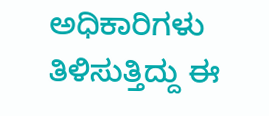ಅಧಿಕಾರಿಗಳು ತಿಳಿಸುತ್ತಿದ್ದು ಈ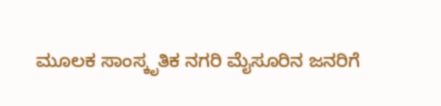ಮೂಲಕ ಸಾಂಸ್ಕೃತಿಕ ನಗರಿ ಮೈಸೂರಿನ ಜನರಿಗೆ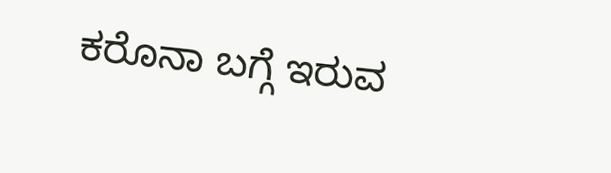ಕರೊನಾ ಬಗ್ಗೆ ಇರುವ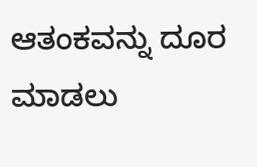ಆತಂಕವನ್ನು ದೂರ ಮಾಡಲು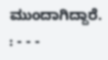ಮುಂದಾಗಿದ್ದಾರೆ. : - - -